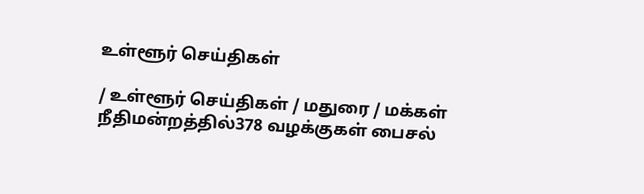உள்ளூர் செய்திகள்

/ உள்ளூர் செய்திகள் / மதுரை / மக்கள் நீதிமன்றத்தில்378 வழக்குகள் பைசல்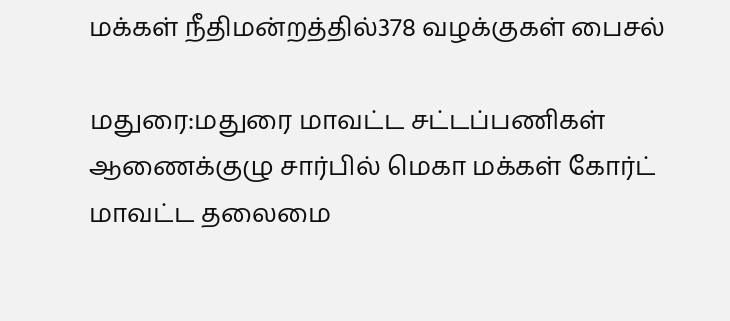மக்கள் நீதிமன்றத்தில்378 வழக்குகள் பைசல்

மதுரை:மதுரை மாவட்ட சட்டப்பணிகள் ஆணைக்குழு சார்பில் மெகா மக்கள் கோர்ட் மாவட்ட தலைமை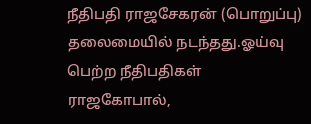நீதிபதி ராஜசேகரன் (பொறுப்பு) தலைமையில் நடந்தது.ஓய்வு பெற்ற நீதிபதிகள் ராஜகோபால்,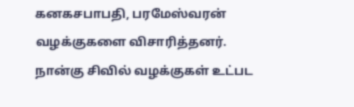கனகசபாபதி, பரமேஸ்வரன் வழக்குகளை விசாரித்தனர். நான்கு சிவில் வழக்குகள் உட்பட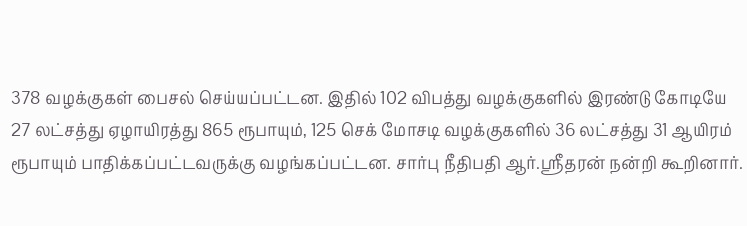378 வழக்குகள் பைசல் செய்யப்பட்டன. இதில் 102 விபத்து வழக்குகளில் இரண்டு கோடியே 27 லட்சத்து ஏழாயிரத்து 865 ரூபாயும், 125 செக் மோசடி வழக்குகளில் 36 லட்சத்து 31 ஆயிரம் ரூபாயும் பாதிக்கப்பட்டவருக்கு வழங்கப்பட்டன. சார்பு நீதிபதி ஆர்.ஸ்ரீதரன் நன்றி கூறினார்.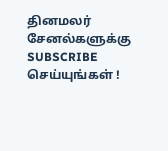தினமலர் சேனல்களுக்கு SUBSCRIBE செய்யுங்கள் !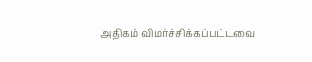அதிகம் விமர்ச்சிக்கப்பட்டவை